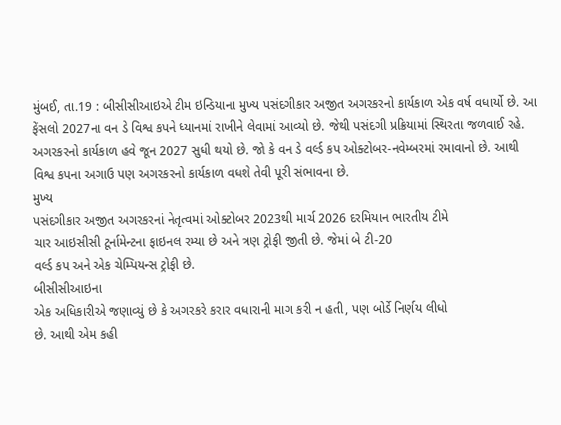મુંબઈ, તા.19 : બીસીસીઆઇએ ટીમ ઇન્ડિયાના મુખ્ય પસંદગીકાર અજીત અગરકરનો કાર્યકાળ એક વર્ષ વધાર્યો છે. આ ફેંસલો 2027ના વન ડે વિશ્વ કપને ધ્યાનમાં રાખીને લેવામાં આવ્યો છે. જેથી પસંદગી પ્રક્રિયામાં સ્થિરતા જળવાઈ રહે. અગરકરનો કાર્યકાળ હવે જૂન 2027 સુધી થયો છે. જો કે વન ડે વર્લ્ડ કપ ઓક્ટોબર-નવેમ્બરમાં રમાવાનો છે. આથી વિશ્વ કપના અગાઉ પણ અગરકરનો કાર્યકાળ વધશે તેવી પૂરી સંભાવના છે.
મુખ્ય
પસંદગીકાર અજીત અગરકરનાં નેતૃત્વમાં ઓક્ટોબર 2023થી માર્ચ 2026 દરમિયાન ભારતીય ટીમે
ચાર આઇસીસી ટૂર્નામેન્ટના ફાઇનલ રમ્યા છે અને ત્રણ ટ્રોફી જીતી છે. જેમાં બે ટી-20
વર્લ્ડ કપ અને એક ચેમ્પિયન્સ ટ્રોફી છે.
બીસીસીઆઇના
એક અધિકારીએ જણાવ્યું છે કે અગરકરે કરાર વધારાની માગ કરી ન હતી, પણ બોર્ડે નિર્ણય લીધો
છે. આથી એમ કહી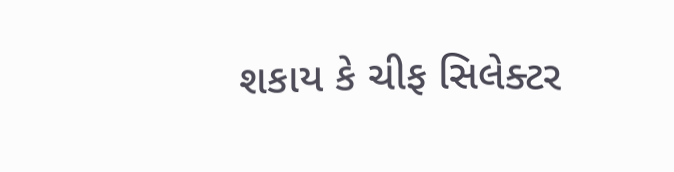શકાય કે ચીફ સિલેક્ટર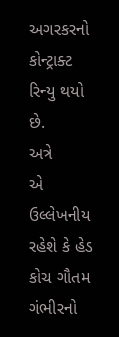અગરકરનો કોન્ટ્રાક્ટ રિન્યુ થયો છે.
અત્રે
એ ઉલ્લેખનીય રહેશે કે હેડ કોચ ગૌતમ ગંભીરનો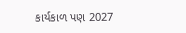કાર્યકાળ પણ 2027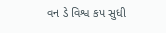વન ડે વિશ્વ કપ સુધી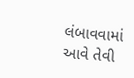લંબાવવામાં
આવે તેવી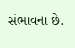સંભાવના છે.